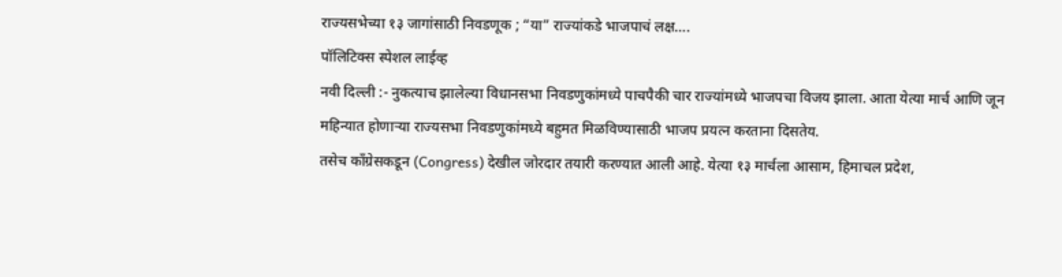राज्यसभेच्या १३ जागांसाठी निवडणूक ; “या” राज्यांकडे भाजपाचं लक्ष….
पॉलिटिक्स स्पेशल लाईव्ह
नवी दिल्ली :- नुकत्याच झालेल्या विधानसभा निवडणुकांमध्ये पाचपैकी चार राज्यांमध्ये भाजपचा विजय झाला. आता येत्या मार्च आणि जून महिन्यात होणाऱ्या राज्यसभा निवडणुकांमध्ये बहुमत मिळविण्यासाठी भाजप प्रयत्न करताना दिसतेय.
तसेच काँग्रेसकडून (Congress) देखील जोरदार तयारी करण्यात आली आहे. येत्या १३ मार्चला आसाम, हिमाचल प्रदेश,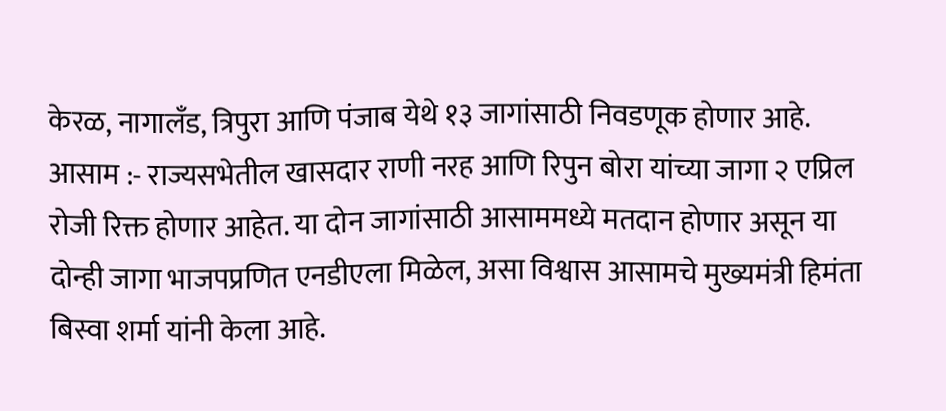केरळ, नागालँड, त्रिपुरा आणि पंजाब येथे १३ जागांसाठी निवडणूक होणार आहे.
आसाम :- राज्यसभेतील खासदार राणी नरह आणि रिपुन बोरा यांच्या जागा २ एप्रिल रोजी रिक्त होणार आहेत. या दोन जागांसाठी आसाममध्ये मतदान होणार असून या दोन्ही जागा भाजपप्रणित एनडीएला मिळेल, असा विश्वास आसामचे मुख्यमंत्री हिमंता बिस्वा शर्मा यांनी केला आहे.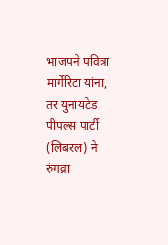भाजपने पवित्रा मार्गेरिटा यांना, तर युनायटेड पीपल्स पार्टी (लिबरल) ने रुंगव्रा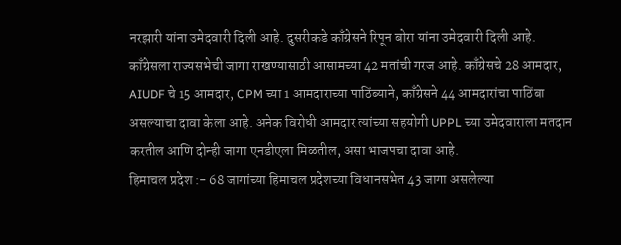नरझारी यांना उमेदवारी दिली आहे. दुसरीकडे काँग्रेसने रिपून बोरा यांना उमेदवारी दिली आहे.
काँग्रेसला राज्यसभेची जागा राखण्यासाठी आसामच्या 42 मतांची गरज आहे. काँग्रेसचे 28 आमदार, AIUDF चे 15 आमदार, CPM च्या 1 आमदाराच्या पाठिंब्याने, काँग्रेसने 44 आमदारांचा पाठिंबा असल्याचा दावा केला आहे. अनेक विरोधी आमदार त्यांच्या सहयोगी UPPL च्या उमेदवाराला मतदान करतील आणि दोन्ही जागा एनडीएला मिळतील, असा भाजपचा दावा आहे.
हिमाचल प्रदेश :- 68 जागांच्या हिमाचल प्रदेशच्या विधानसभेत 43 जागा असलेल्या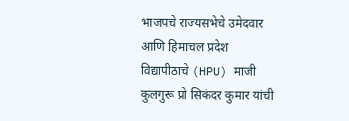भाजपचे राज्यसभेचे उमेदवार आणि हिमाचल प्रदेश विद्यापीठाचे (HPU) माजी कुलगुरू प्रो सिकंदर कुमार यांची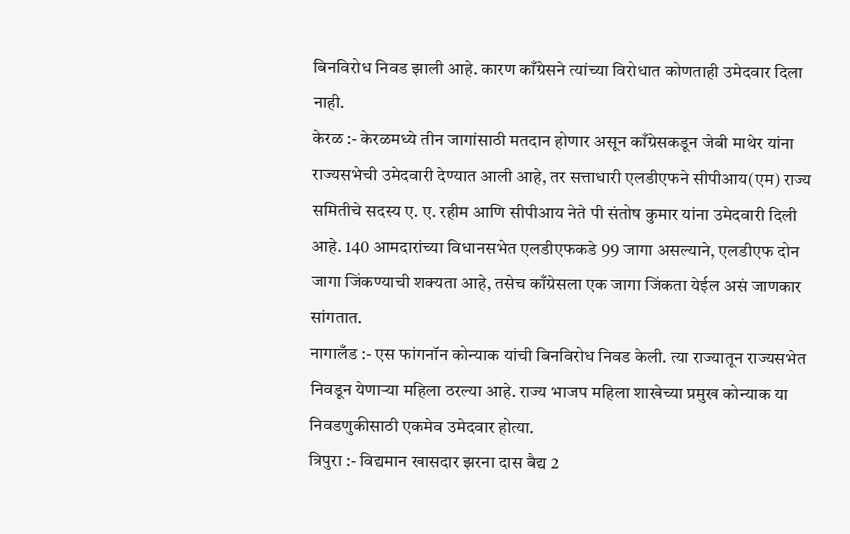बिनविरोध निवड झाली आहे. कारण काँग्रेसने त्यांच्या विरोधात कोणताही उमेदवार दिला नाही.
केरळ :- केरळमध्ये तीन जागांसाठी मतदान होणार असून काँग्रेसकडून जेबी माथेर यांना राज्यसभेची उमेदवारी देण्यात आली आहे, तर सत्ताधारी एलडीएफने सीपीआय(एम) राज्य समितीचे सदस्य ए. ए. रहीम आणि सीपीआय नेते पी संतोष कुमार यांना उमेदवारी दिली आहे. 140 आमदारांच्या विधानसभेत एलडीएफकडे 99 जागा असल्याने, एलडीएफ दोन जागा जिंकण्याची शक्यता आहे, तसेच काँग्रेसला एक जागा जिंकता येईल असं जाणकार सांगतात.
नागालँड :- एस फांगनॉन कोन्याक यांची बिनविरोध निवड केली. त्या राज्यातून राज्यसभेत निवडून येणाऱ्या महिला ठरल्या आहे. राज्य भाजप महिला शाखेच्या प्रमुख कोन्याक या निवडणुकीसाठी एकमेव उमेदवार होत्या.
त्रिपुरा :- विद्यमान खासदार झरना दास बैद्य 2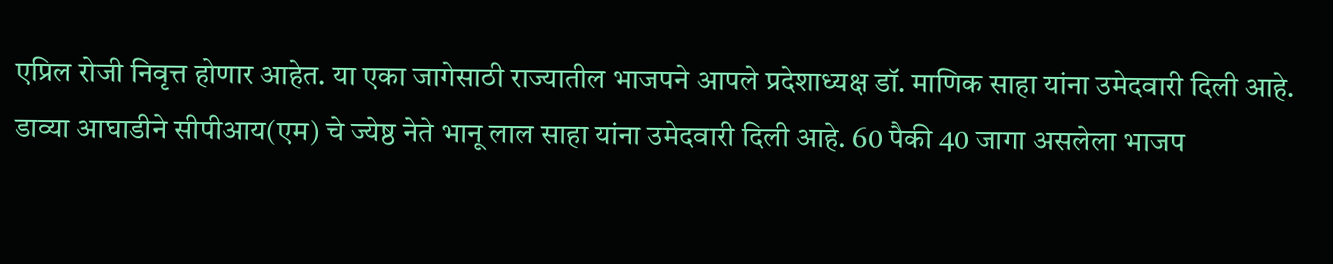एप्रिल रोजी निवृत्त होणार आहेत. या एका जागेसाठी राज्यातील भाजपने आपले प्रदेशाध्यक्ष डॉ. माणिक साहा यांना उमेदवारी दिली आहे. डाव्या आघाडीने सीपीआय(एम) चे ज्येष्ठ नेते भानू लाल साहा यांना उमेदवारी दिली आहे. 60 पैकी 40 जागा असलेला भाजप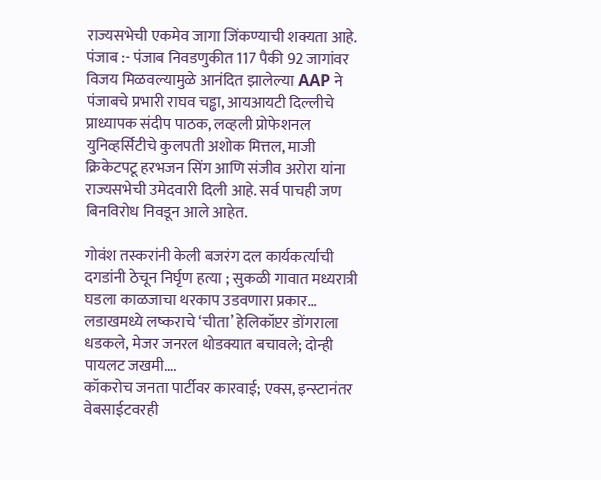राज्यसभेची एकमेव जागा जिंकण्याची शक्यता आहे.
पंजाब :- पंजाब निवडणुकीत 117 पैकी 92 जागांवर विजय मिळवल्यामुळे आनंदित झालेल्या AAP ने पंजाबचे प्रभारी राघव चड्ढा, आयआयटी दिल्लीचे प्राध्यापक संदीप पाठक, लव्हली प्रोफेशनल युनिव्हर्सिटीचे कुलपती अशोक मित्तल, माजी क्रिकेटपटू हरभजन सिंग आणि संजीव अरोरा यांना राज्यसभेची उमेदवारी दिली आहे. सर्व पाचही जण बिनविरोध निवडून आले आहेत.

गोवंश तस्करांनी केली बजरंग दल कार्यकर्त्याची दगडांनी ठेचून निर्घृण हत्या ; सुकळी गावात मध्यरात्री घडला काळजाचा थरकाप उडवणारा प्रकार…
लडाखमध्ये लष्कराचे ‘चीता’ हेलिकॉप्टर डोंगराला धडकले, मेजर जनरल थोडक्यात बचावले; दोन्ही पायलट जखमी….
कॉकरोच जनता पार्टीवर कारवाई; एक्स, इन्स्टानंतर वेबसाईटवरही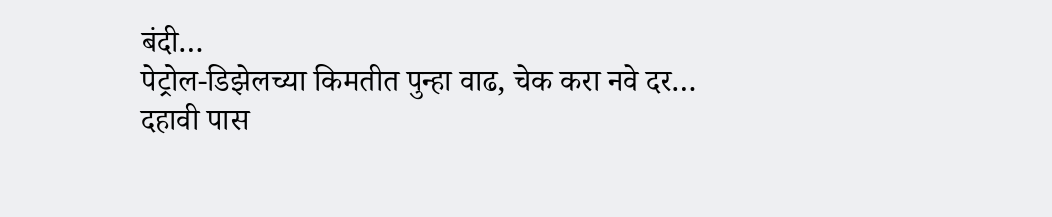बंदी…
पेट्रोल-डिझेलच्या किमतीत पुन्हा वाढ, चेक करा नवे दर…
दहावी पास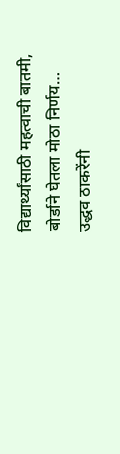विद्यार्थ्यांसाठी महत्वाची बातमी, बोर्डाने घेतला मोठा निर्णय…
उद्धव ठाकरेंनी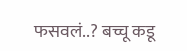फसवलं..? बच्चू कडू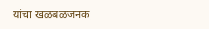यांचा खळबळजनक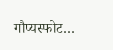गौप्यस्फोट…